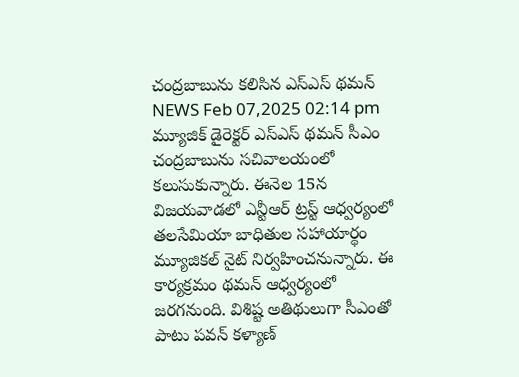చంద్రబాబును కలిసిన ఎస్ఎస్ థమన్
NEWS Feb 07,2025 02:14 pm
మ్యూజిక్ డైరెక్టర్ ఎస్ఎస్ థమన్ సీఎం చంద్రబాబును సచివాలయంలో కలుసుకున్నారు. ఈనెల 15న విజయవాడలో ఎన్టీఆర్ ట్రస్ట్ ఆధ్వర్యంలో తలసేమియా బాధితుల సహాయార్థం మ్యూజికల్ నైట్ నిర్వహించనున్నారు. ఈ కార్యక్రమం థమన్ ఆధ్వర్యంలో జరగనుంది. విశిష్ట అతిథులుగా సీఎంతో పాటు పవన్ కళ్యాణ్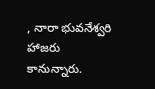, నారా భువనేశ్వరి హాజరు కానున్నారు.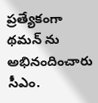ప్రత్యేకంగా థమన్ ను అభినందించారు సీఎం.